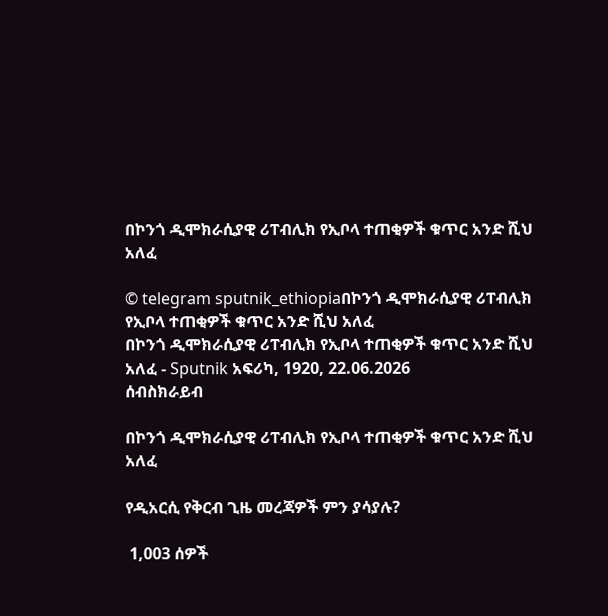በኮንጎ ዲሞክራሲያዊ ሪፐብሊክ የኢቦላ ተጠቂዎች ቁጥር አንድ ሺህ አለፈ

© telegram sputnik_ethiopiaበኮንጎ ዲሞክራሲያዊ ሪፐብሊክ የኢቦላ ተጠቂዎች ቁጥር አንድ ሺህ አለፈ
በኮንጎ ዲሞክራሲያዊ ሪፐብሊክ የኢቦላ ተጠቂዎች ቁጥር አንድ ሺህ አለፈ - Sputnik አፍሪካ, 1920, 22.06.2026
ሰብስክራይብ

በኮንጎ ዲሞክራሲያዊ ሪፐብሊክ የኢቦላ ተጠቂዎች ቁጥር አንድ ሺህ አለፈ

የዲአርሲ የቅርብ ጊዜ መረጃዎች ምን ያሳያሉ?

 1,003 ሰዎች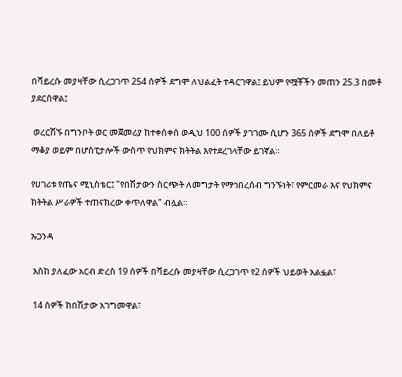በቫይረሱ መያዛቸው ሲረጋገጥ 254 ሰዎች ደግሞ ለህልፈት ተዳርገዋል፤ ይህም የሟቾችን መጠን 25.3 በመቶ ያደርሰዋል፤

 ወረርሽኙ በግንቦት ወር መጀመሪያ ከተቀሰቀሰ ወዲህ 100 ሰዎች ያገገሙ ሲሆን 365 ሰዎች ደግሞ በለይቶ ማቆያ ወይም በሆስፒታሎች ውስጥ የህክምና ክትትል እየተደረገላቸው ይገኛል።

የሀገሪቱ የጤና ሚኒስቴር፤ "የበሽታውን ስርጭት ለመግታት የማኅበረሰብ ግንኙነት፣ የምርመራ እና የህክምና ክትትል ሥራዎች ተጠናክረው ቀጥለዋል" ብሏል።

ኡጋንዳ

 እስከ ያለፈው አርብ ድረስ 19 ሰዎች በቫይረሱ መያዛቸው ሲረጋገጥ የ2 ሰዎች ህይወት አልፏል፣

 14 ሰዎች ከበሽታው አገግመዋል፣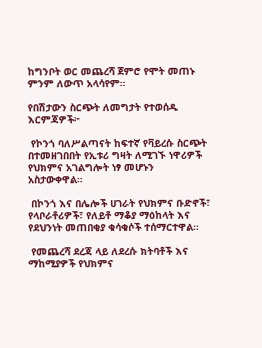ከግንቦት ወር መጨረሻ ጀምሮ የሞት መጠኑ ምንም ለውጥ አላሳየም።

የበሽታውን ስርጭት ለመግታት የተወሰዱ እርምጃዎች፦

 የኮንጎ ባለሥልጣናት ከፍተኛ የቫይረሱ ስርጭት በተመዘገበበት የኢቱሪ ግዛት ለሚገኙ ነዋሪዎች የህክምና አገልግሎት ነፃ መሆኑን አስታውቀዋል።

 በኮንጎ እና በሌሎች ሀገራት የህክምና ቡድኖች፣ የላቦራቶሪዎች፣ የለይቶ ማቆያ ማዕከላት እና የደህንነት መጠበቂያ ቁሳቁሶች ተሰማርተዋል።

 የመጨረሻ ደረጃ ላይ ለደረሱ ክትባቶች እና ማከሚያዎች የህክምና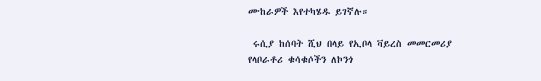ሙከራዎች እየተካሄዱ ይገኛሉ።

 ሩሲያ ከሰባት ሺህ በላይ የኢቦላ ቫይረስ መመርመሪያ የላቦራቶሪ ቁሳቁሶችን ለኮንጎ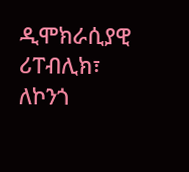ዲሞክራሲያዊ ሪፐብሊክ፣ ለኮንጎ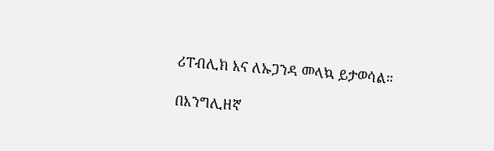ሪፐብሊክ እና ለኡጋንዳ መላኳ ይታወሳል።

በእንግሊዘኛ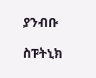ያንብቡ

ስፑትኒክ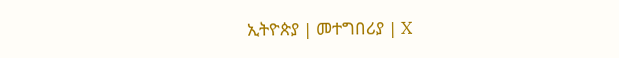ኢትዮጵያ | መተግበሪያ | X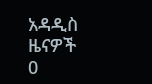አዳዲስ ዜናዎች
0